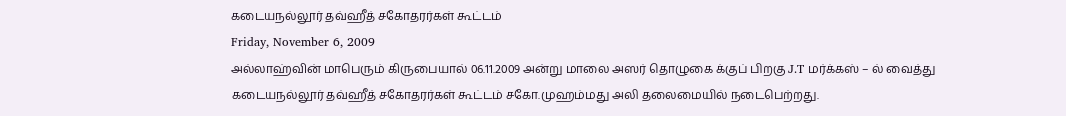கடையநல்லூர் தவ்ஹீத் சகோதரர்கள் கூட்டம்
Friday, November 6, 2009
அல்லாஹ்வின் மாபெரும் கிருபையால் 06.11.2009 அன்று மாலை அஸர் தொழுகை க்குப் பிறகு J.T மர்க்கஸ் – ல் வைத்து கடையநல்லூர் தவ்ஹீத் சகோதரர்கள் கூட்டம் சகோ.முஹம்மது அலி தலைமையில் நடைபெற்றது.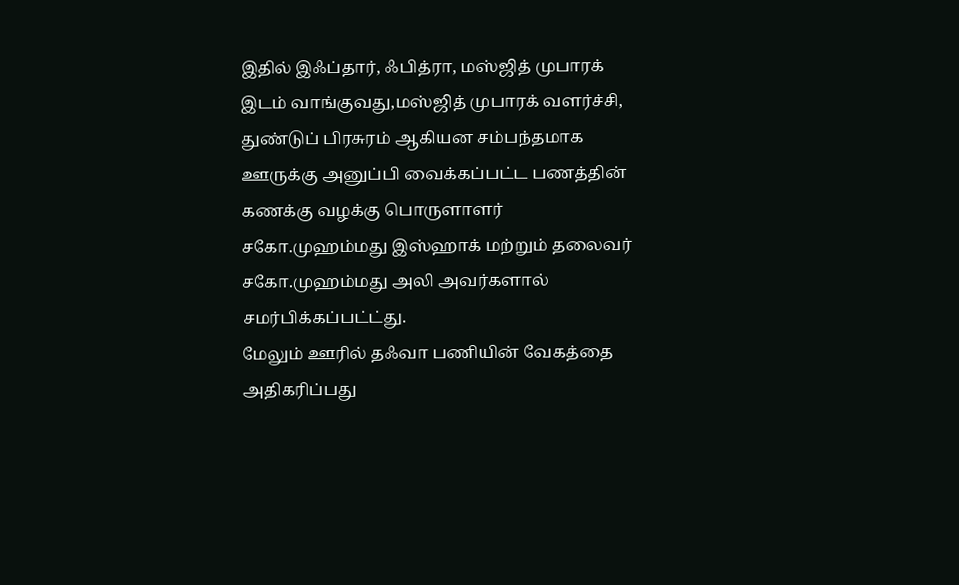இதில் இஃப்தார், ஃபித்ரா, மஸ்ஜித் முபாரக் இடம் வாங்குவது,மஸ்ஜித் முபாரக் வளர்ச்சி, துண்டுப் பிரசுரம் ஆகியன சம்பந்தமாக ஊருக்கு அனுப்பி வைக்கப்பட்ட பணத்தின் கணக்கு வழக்கு பொருளாளர் சகோ.முஹம்மது இஸ்ஹாக் மற்றும் தலைவர் சகோ.முஹம்மது அலி அவர்களால் சமர்பிக்கப்பட்ட்து.
மேலும் ஊரில் தஃவா பணியின் வேகத்தை அதிகரிப்பது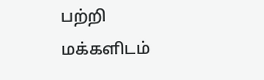பற்றி மக்களிடம்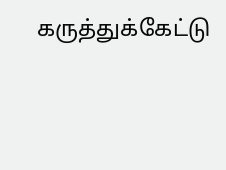கருத்துக்கேட்டு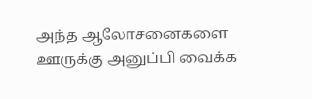அந்த ஆலோசனைகளை ஊருக்கு அனுப்பி வைக்க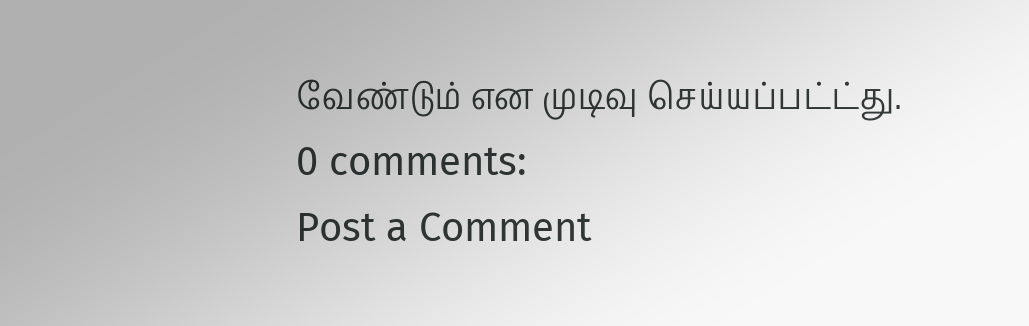வேண்டும் என முடிவு செய்யப்பட்ட்து.
0 comments:
Post a Comment